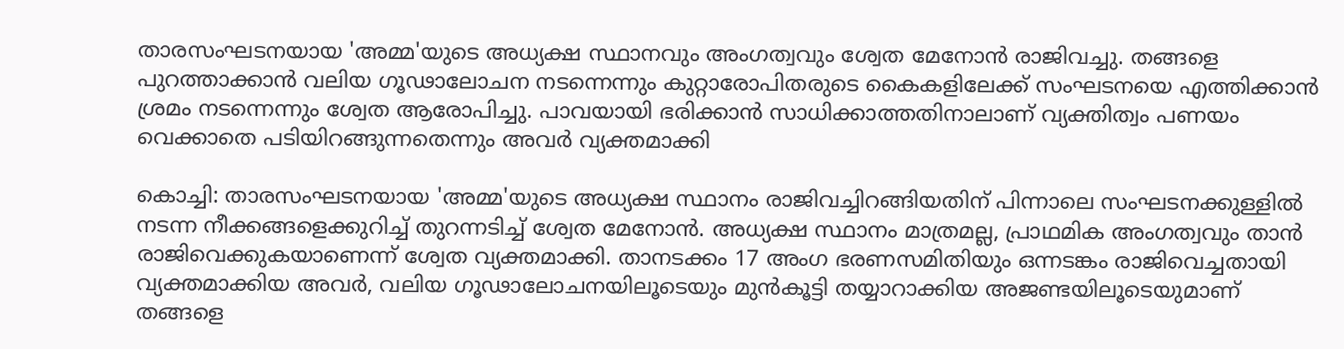താരസംഘടനയായ 'അമ്മ'യുടെ അധ്യക്ഷ സ്ഥാനവും അംഗത്വവും ശ്വേത മേനോൻ രാജിവച്ചു. തങ്ങളെ പുറത്താക്കാൻ വലിയ ഗൂഢാലോചന നടന്നെന്നും കുറ്റാരോപിതരുടെ കൈകളിലേക്ക് സംഘടനയെ എത്തിക്കാൻ ശ്രമം നടന്നെന്നും ശ്വേത ആരോപിച്ചു. പാവയായി ഭരിക്കാൻ സാധിക്കാത്തതിനാലാണ് വ്യക്തിത്വം പണയം വെക്കാതെ പടിയിറങ്ങുന്നതെന്നും അവർ വ്യക്തമാക്കി

കൊച്ചി: താരസംഘടനയായ 'അമ്മ'യുടെ അധ്യക്ഷ സ്ഥാനം രാജിവച്ചിറങ്ങിയതിന് പിന്നാലെ സംഘടനക്കുള്ളിൽ നടന്ന നീക്കങ്ങളെക്കുറിച്ച് തുറന്നടിച്ച് ശ്വേത മേനോൻ. അധ്യക്ഷ സ്ഥാനം മാത്രമല്ല, പ്രാഥമിക അംഗത്വവും താൻ രാജിവെക്കുകയാണെന്ന് ശ്വേത വ്യക്തമാക്കി. താനടക്കം 17 അംഗ ഭരണസമിതിയും ഒന്നടങ്കം രാജിവെച്ചതായി വ്യക്തമാക്കിയ അവർ, വലിയ ഗൂഢാലോചനയിലൂടെയും മുൻകൂട്ടി തയ്യാറാക്കിയ അജണ്ടയിലൂടെയുമാണ് തങ്ങളെ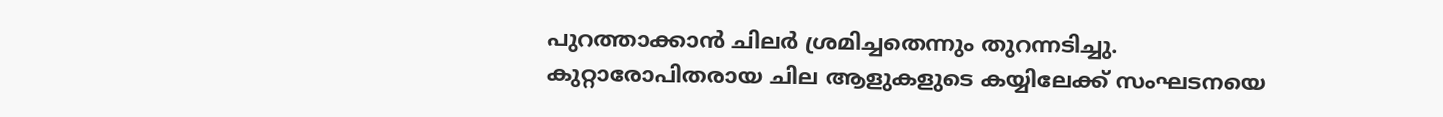പുറത്താക്കാൻ ചിലർ ശ്രമിച്ചതെന്നും തുറന്നടിച്ചു. കുറ്റാരോപിതരായ ചില ആളുകളുടെ കയ്യിലേക്ക് സംഘടനയെ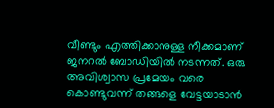വീണ്ടും എത്തിക്കാനുള്ള നീക്കമാണ് ജനറൽ ബോഡിയിൽ നടന്നത്. ഒരു അവിശ്വാസ പ്രമേയം വരെ കൊണ്ടുവന്ന് തങ്ങളെ വേട്ടയാടാൻ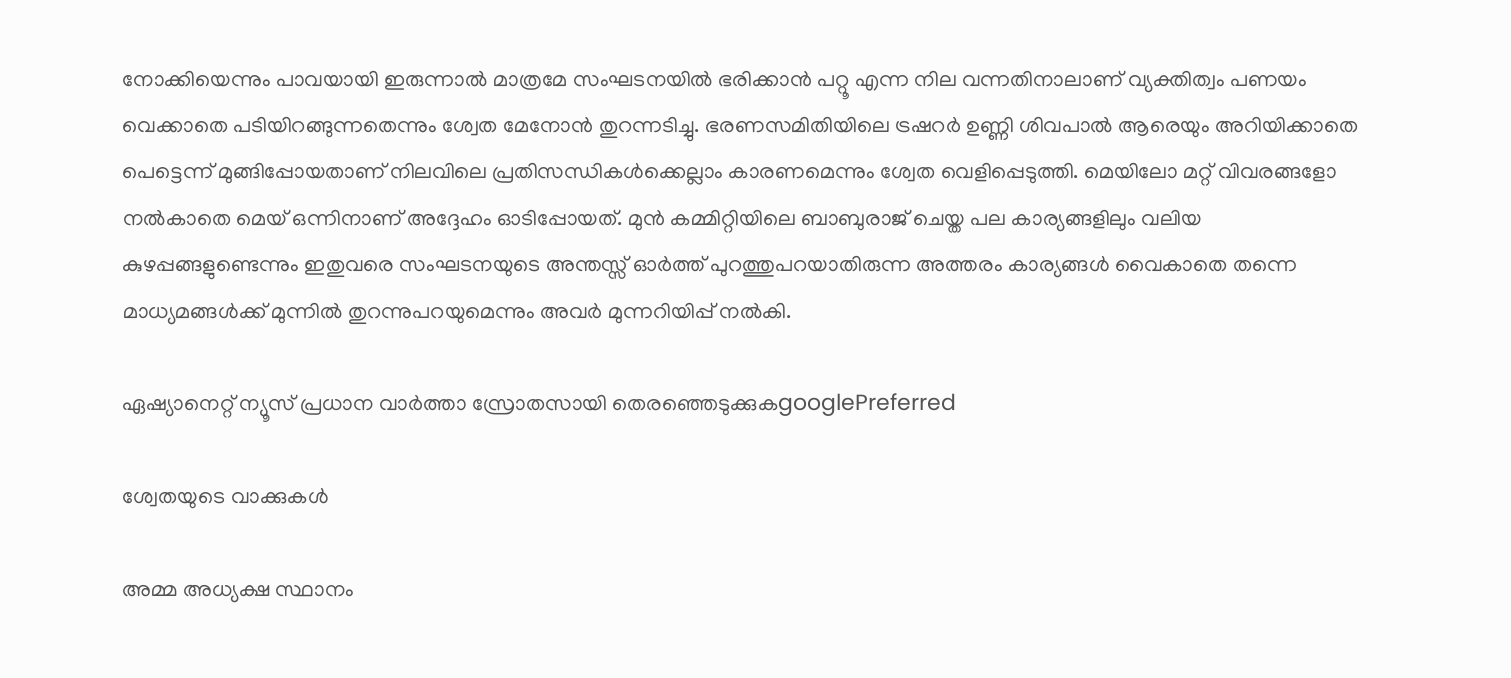നോക്കിയെന്നും പാവയായി ഇരുന്നാൽ മാത്രമേ സംഘടനയിൽ ഭരിക്കാൻ പറ്റൂ എന്ന നില വന്നതിനാലാണ് വ്യക്തിത്വം പണയം വെക്കാതെ പടിയിറങ്ങുന്നതെന്നും ശ്വേത മേനോൻ തുറന്നടിച്ചു. ഭരണസമിതിയിലെ ട്രഷറർ ഉണ്ണി ശിവപാൽ ആരെയും അറിയിക്കാതെ പെട്ടെന്ന് മുങ്ങിപ്പോയതാണ് നിലവിലെ പ്രതിസന്ധികൾക്കെല്ലാം കാരണമെന്നും ശ്വേത വെളിപ്പെടുത്തി. മെയിലോ മറ്റ് വിവരങ്ങളോ നൽകാതെ മെയ് ഒന്നിനാണ് അദ്ദേഹം ഓടിപ്പോയത്. മുൻ കമ്മിറ്റിയിലെ ബാബുരാജ് ചെയ്ത പല കാര്യങ്ങളിലും വലിയ കുഴപ്പങ്ങളുണ്ടെന്നും ഇതുവരെ സംഘടനയുടെ അന്തസ്സ് ഓർത്ത് പുറത്തുപറയാതിരുന്ന അത്തരം കാര്യങ്ങൾ വൈകാതെ തന്നെ മാധ്യമങ്ങൾക്ക് മുന്നിൽ തുറന്നുപറയുമെന്നും അവർ മുന്നറിയിപ്പ് നൽകി.

ഏഷ്യാനെറ്റ് ന്യൂസ് പ്രധാന വാർത്താ സ്രോതസായി തെരഞ്ഞെടുക്കുകgooglePreferred

ശ്വേതയുടെ വാക്കുകൾ

അമ്മ അധ്യക്ഷ സ്ഥാനം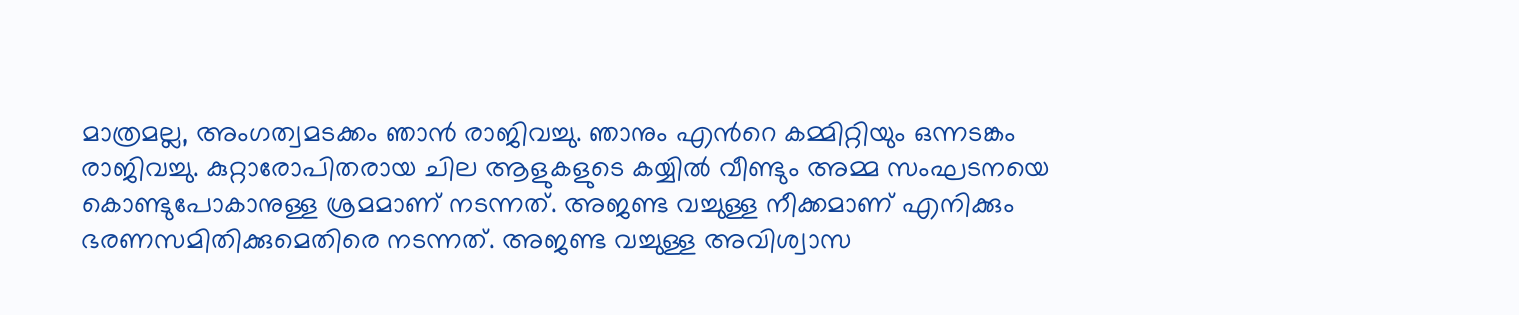മാത്രമല്ല, അംഗത്വമടക്കം ഞാൻ രാജിവച്ചു. ഞാനും എന്‍റെ കമ്മിറ്റിയും ഒന്നടങ്കം രാജിവച്ചു. കുറ്റാരോപിതരായ ചില ആളുകളുടെ കയ്യിൽ വീണ്ടും അമ്മ സംഘടനയെ കൊണ്ടുപോകാനുള്ള ശ്രമമാണ് നടന്നത്. അജണ്ട വച്ചുള്ള നീക്കമാണ് എനിക്കും ഭരണസമിതിക്കുമെതിരെ നടന്നത്. അജണ്ട വച്ചുള്ള അവിശ്വാസ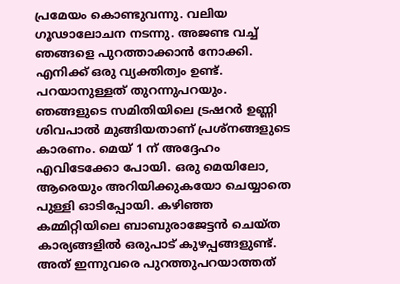പ്രമേയം കൊണ്ടുവന്നു. വലിയ ഗൂഢാലോചന നടന്നു. അജണ്ട വച്ച് ഞങ്ങളെ പുറത്താക്കാൻ നോക്കി. എനിക്ക് ഒരു വ്യക്തിത്വം ഉണ്ട്. പറയാനുള്ളത് തുറന്നുപറയും. ഞങ്ങളുടെ സമിതിയിലെ ട്രഷറർ ഉണ്ണി ശിവപാൽ മുങ്ങിയതാണ് പ്രശ്നങ്ങളുടെ കാരണം. മെയ് 1 ന് അദ്ദേഹം എവിടേക്കോ പോയി. ഒരു മെയിലോ, ആരെയും അറിയിക്കുകയോ ചെയ്യാതെ പുള്ളി ഓടിപ്പോയി. കഴിഞ്ഞ കമ്മിറ്റിയിലെ ബാബുരാജേട്ടൻ ചെയ്ത കാര്യങ്ങളിൽ ഒരുപാട് കുഴപ്പങ്ങളുണ്ട്. അത് ഇന്നുവരെ പുറത്തുപറയാത്തത്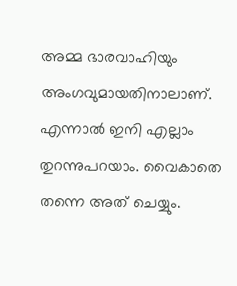അമ്മ ഭാരവാഹിയും അംഗവുമായതിനാലാണ്. എന്നാൽ ഇനി എല്ലാം തുറന്നുപറയാം. വൈകാതെ തന്നെ അത് ചെയ്യും.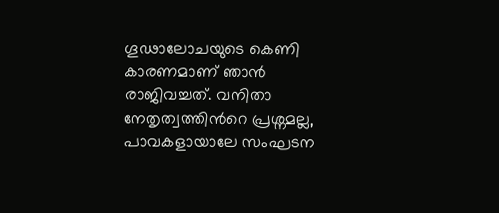ഗൂഢാലോചയുടെ കെണി കാരണമാണ് ഞാൻ രാജിവച്ചത്. വനിതാ നേതൃത്വത്തിന്‍റെ പ്രശ്നമല്ല, പാവകളായാലേ സംഘടന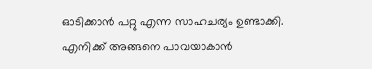ഓടിക്കാൻ പറ്റു എന്ന സാഹചര്യം ഉണ്ടാക്കി. എനിക്ക് അങ്ങനെ പാവയാകാൻ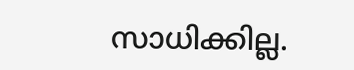സാധിക്കില്ല.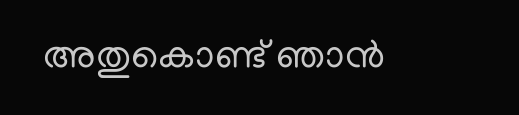അതുകൊണ്ട് ഞാൻ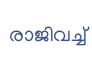രാജിവച്ച്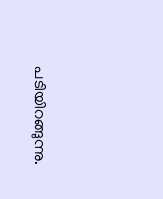പടിയിറങ്ങുന്നു.